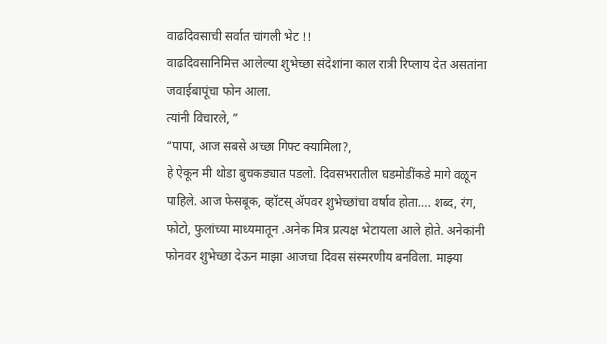वाढदिवसाची सर्वात चांगली भेट !!
वाढदिवसानिमित्त आलेल्या शुभेच्छा संदेशांना काल रात्री रिप्लाय देत असतांना जवाईबापूंचा फोन आला.
त्यांनी विचारले, ”
“पापा, आज सबसे अच्छा गिफ्ट क्यामिला?,
हे ऐकून मी थोडा बुचकड्यात पडलो. दिवसभरातील घडमोडींकडे मागे वळून पाहिले. आज फेसबूक, व्हॉटस् ॲपवर शुभेच्छांचा वर्षाव होता…. शब्द, रंग, फोटो, फुलांच्या माध्यमातून .अनेक मित्र प्रत्यक्ष भेटायला आले होते. अनेकांनी फोनवर शुभेच्छा देऊन माझा आजचा दिवस संस्मरणीय बनविला. माझ्या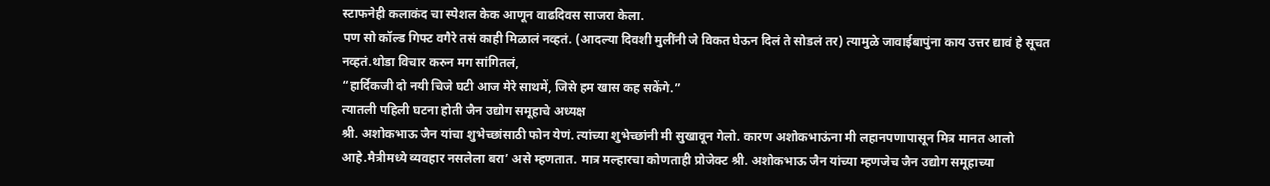स्टाफनेही कलाकंद चा स्पेशल केक आणून वाढदिवस साजरा केला.
पण सो कॉल्ड गिफ्ट वगैरे तसं काही मिळालं नव्हतं. (आदल्या दिवशी मुलींनी जे विकत घेऊन दिलं ते सोडलं तर) त्यामुळे जावाईबापुंना काय उत्तर द्यावं हे सूचत नव्हतं.थोडा विचार करुन मग सांगितलं,
“हार्दिकजी दो नयी चिजे घटी आज मेरे साथमें, जिसे हम खास कह सकेंगे.”
त्यातली पहिली घटना होती जैन उद्योग समूहाचे अध्यक्ष
श्री. अशोकभाऊ जैन यांचा शुभेच्छांसाठी फोन येणं. त्यांच्या शुभेच्छांनी मी सुखावून गेलो. कारण अशोकभाऊंना मी लहानपणापासून मित्र मानत आलो आहे.मैत्रीमध्ये व्यवहार नसलेला बरा’ असे म्हणतात. मात्र मल्हारचा कोणताही प्रोजेक्ट श्री. अशोकभाऊ जैन यांच्या म्हणजेच जैन उद्योग समूहाच्या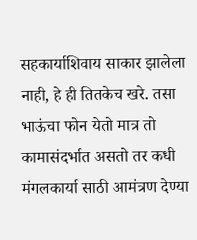सहकार्याशिवाय साकार झालेला नाही, हे ही तितकेच खरे. तसा भाऊंचा फोन येतो मात्र तो कामासंदर्भात असतो तर कधी मंगलकार्या साठी आमंत्रण देण्या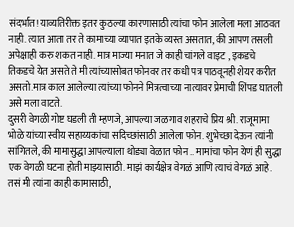संदर्भात! याव्यतिरीक्त इतर कुठल्या कारणासाठी त्यांचा फोन आलेला मला आठवत नाही. त्यात आता तर ते कामाच्या व्यापात इतके व्यस्त असतात, की आपण तसली अपेक्षाही करु शकत नाही. मात्र माज्या मनात जे काही चांगले वाइट , इकडचे तिकडचे येत असते ते मी त्यांच्यासोबत फोनवर तर कधी पत्र पाठवूनही शेयर करीत असतो.मात्र काल आलेल्या त्यांच्या फोनने मित्रत्वाच्या नात्यावर प्रेमाची शिंपड घातली असे मला वाटते.
दुसरी वेगळी गोष्ट घडली ती म्हणजे, आपल्या जळगाव शहराचे प्रिय श्री. राजूमामा भोळे यांच्या स्वीय सहाय्यकांचा सदिच्छांसाठी आलेला फोन. शुभेच्छा देऊन त्यांनी सांगितले, की मामासुद्धा आपल्याला थोड्या वेळात फोन .. मामांचा फोन येणं ही सुद्धा एक वेगळी घटना होती माझ्यासाठी. माझं कार्यक्षेत्र वेगळं आणि त्याचं वेगळं आहे. तसं मी त्यांना काही कामासाठी,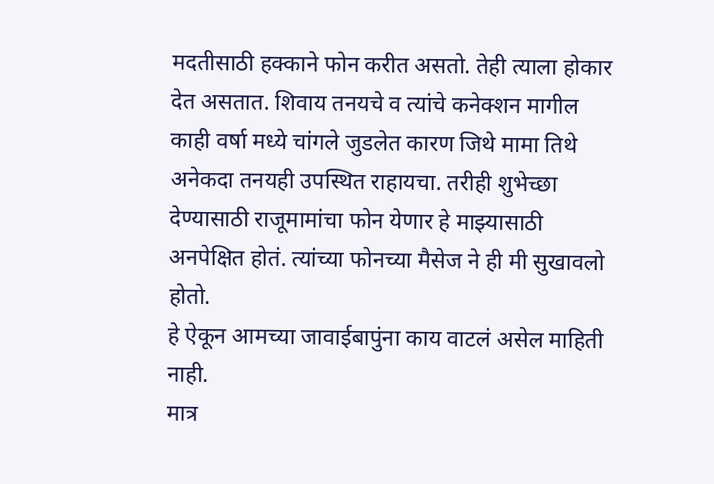मदतीसाठी हक्काने फोन करीत असतो. तेही त्याला होकार देत असतात. शिवाय तनयचे व त्यांचे कनेक्शन मागील काही वर्षा मध्ये चांगले जुडलेत कारण जिथे मामा तिथे अनेकदा तनयही उपस्थित राहायचा. तरीही शुभेच्छा देण्यासाठी राजूमामांचा फोन येणार हे माझ्यासाठी अनपेक्षित होतं. त्यांच्या फोनच्या मैसेज ने ही मी सुखावलो होतो.
हे ऐकून आमच्या जावाईबापुंना काय वाटलं असेल माहिती नाही.
मात्र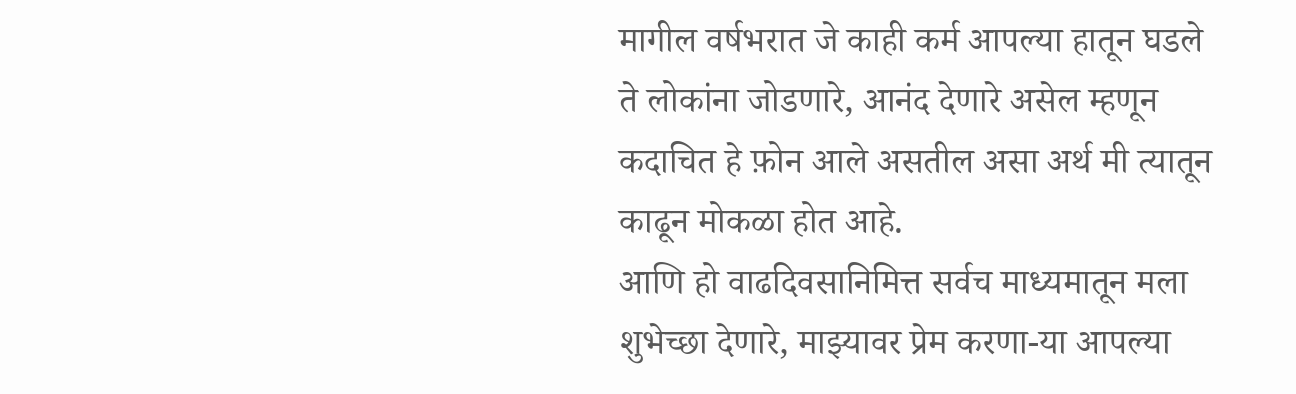मागील वर्षभरात जे काही कर्म आपल्या हातून घडले ते लोकांना जोडणारे, आनंद देणारे असेल म्हणून कदाचित हे फ़ोन आले असतील असा अर्थ मी त्यातून काढून मोकळा होत आहे.
आणि हो वाढदिवसानिमित्त सर्वच माध्यमातून मला शुभेच्छा देणारे, माझ्यावर प्रेम करणा-या आपल्या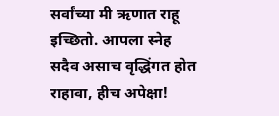सर्वांच्या मी ऋणात राहू इच्छितो. आपला स्नेह सदैव असाच वृद्धिंगत होत राहावा, हीच अपेक्षा!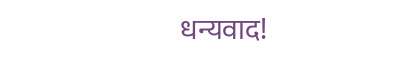धन्यवाद!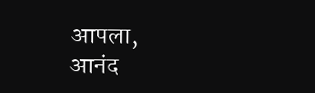आपला,
आनंद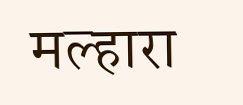मल्हारा